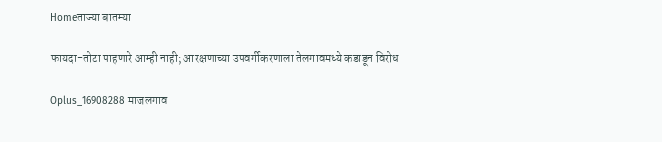Homeताज्या बातम्या

फायदा-तोटा पाहणारे आम्ही नाही; आरक्षणाच्या उपवर्गीकरणाला तेलगावमध्ये कडाडून विरोध

Oplus_16908288 माजलगाव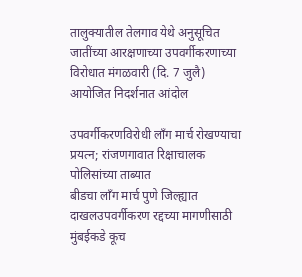तालुक्यातील तेलगाव येथे अनुसूचित जातींच्या आरक्षणाच्या उपवर्गीकरणाच्या विरोधात मंगळवारी (दि. 7 जुलै) आयोजित निदर्शनात आंदोल

उपवर्गीकरणविरोधी लाँग मार्च रोखण्याचा प्रयत्न; रांजणगावात रिक्षाचालक पोलिसांच्या ताब्यात
बीडचा लाँग मार्च पुणे जिल्ह्यात दाखलउपवर्गीकरण रद्दच्या मागणीसाठी मुंबईकडे कूच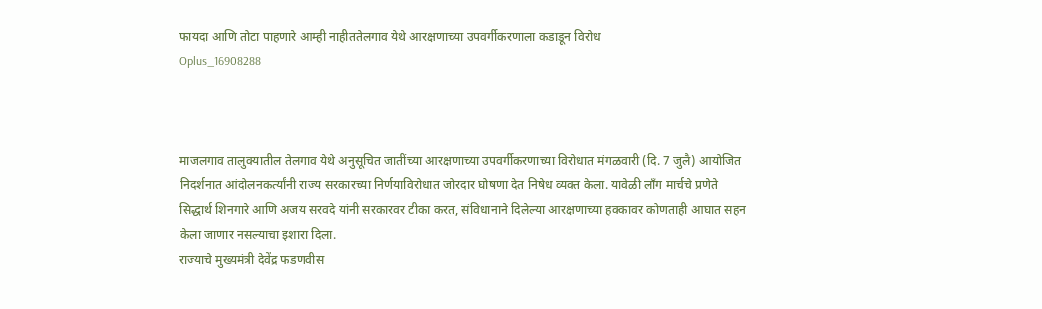फायदा आणि तोटा पाहणारे आम्ही नाहीततेलगाव येथे आरक्षणाच्या उपवर्गीकरणाला कडाडून विरोध
Oplus_16908288



माजलगाव तालुक्यातील तेलगाव येथे अनुसूचित जातींच्या आरक्षणाच्या उपवर्गीकरणाच्या विरोधात मंगळवारी (दि. 7 जुलै) आयोजित निदर्शनात आंदोलनकर्त्यांनी राज्य सरकारच्या निर्णयाविरोधात जोरदार घोषणा देत निषेध व्यक्त केला. यावेळी लाँग मार्चचे प्रणेते सिद्धार्थ शिनगारे आणि अजय सरवदे यांनी सरकारवर टीका करत, संविधानाने दिलेल्या आरक्षणाच्या हक्कावर कोणताही आघात सहन केला जाणार नसल्याचा इशारा दिला.
राज्याचे मुख्यमंत्री देवेंद्र फडणवीस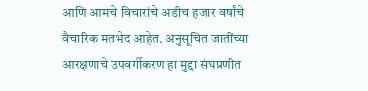आणि आमचे विचारांचे अडीच हजार वर्षांचे वैचारिक मतभेद आहेत. अनुसूचित जातींच्या आरक्षणाचे उपवर्गीकरण हा मुद्दा संघप्रणीत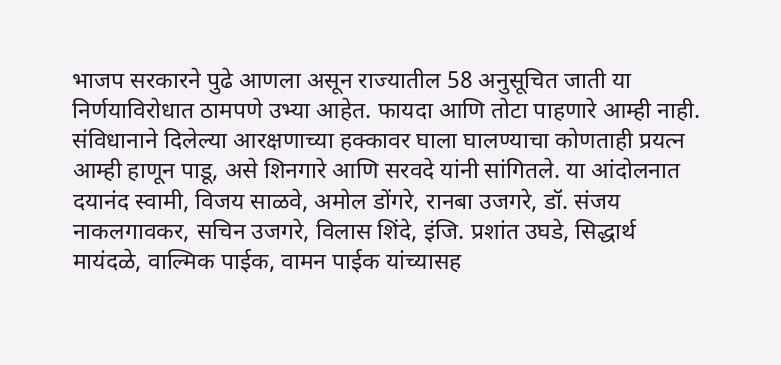भाजप सरकारने पुढे आणला असून राज्यातील 58 अनुसूचित जाती या निर्णयाविरोधात ठामपणे उभ्या आहेत. फायदा आणि तोटा पाहणारे आम्ही नाही. संविधानाने दिलेल्या आरक्षणाच्या हक्कावर घाला घालण्याचा कोणताही प्रयत्न आम्ही हाणून पाडू, असे शिनगारे आणि सरवदे यांनी सांगितले. या आंदोलनात दयानंद स्वामी, विजय साळवे, अमोल डोंगरे, रानबा उजगरे, डॉ. संजय नाकलगावकर, सचिन उजगरे, विलास शिंदे, इंजि. प्रशांत उघडे, सिद्धार्थ मायंदळे, वाल्मिक पाईक, वामन पाईक यांच्यासह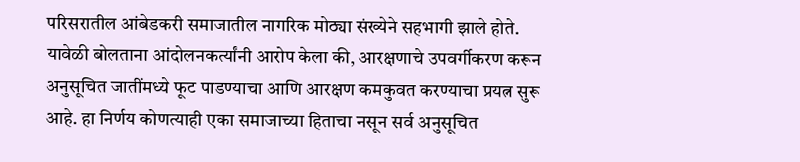परिसरातील आंबेडकरी समाजातील नागरिक मोठ्या संख्येने सहभागी झाले होते. यावेळी बोलताना आंदोलनकर्त्यांनी आरोप केला की, आरक्षणाचे उपवर्गीकरण करून अनुसूचित जातींमध्ये फूट पाडण्याचा आणि आरक्षण कमकुवत करण्याचा प्रयत्न सुरू आहे. हा निर्णय कोणत्याही एका समाजाच्या हिताचा नसून सर्व अनुसूचित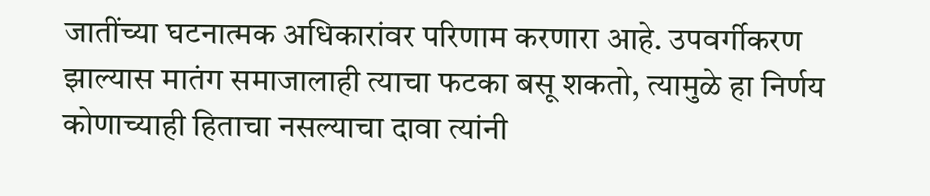जातींच्या घटनात्मक अधिकारांवर परिणाम करणारा आहे. उपवर्गीकरण झाल्यास मातंग समाजालाही त्याचा फटका बसू शकतो, त्यामुळे हा निर्णय कोणाच्याही हिताचा नसल्याचा दावा त्यांनी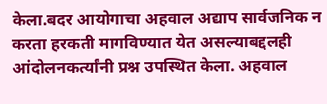केला.बदर आयोगाचा अहवाल अद्याप सार्वजनिक न करता हरकती मागविण्यात येत असल्याबद्दलही आंदोलनकर्त्यांनी प्रश्न उपस्थित केला. अहवाल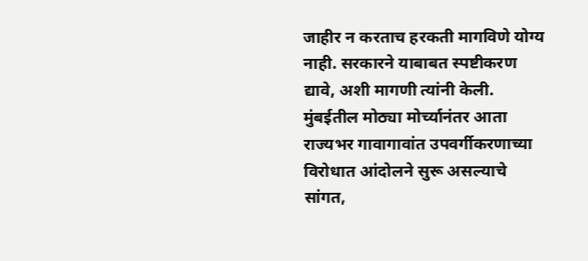जाहीर न करताच हरकती मागविणे योग्य नाही. सरकारने याबाबत स्पष्टीकरण द्यावे, अशी मागणी त्यांनी केली. मुंबईतील मोठ्या मोर्च्यानंतर आता राज्यभर गावागावांत उपवर्गीकरणाच्या विरोधात आंदोलने सुरू असल्याचे सांगत,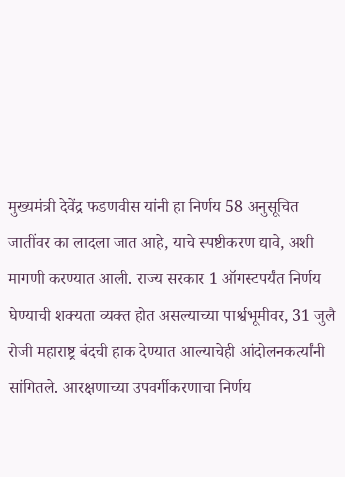मुख्यमंत्री देवेंद्र फडणवीस यांनी हा निर्णय 58 अनुसूचित जातींवर का लादला जात आहे, याचे स्पष्टीकरण द्यावे, अशी मागणी करण्यात आली. राज्य सरकार 1 ऑगस्टपर्यंत निर्णय घेण्याची शक्यता व्यक्त होत असल्याच्या पार्श्वभूमीवर, 31 जुलै रोजी महाराष्ट्र बंदची हाक देण्यात आल्याचेही आंदोलनकर्त्यांनी सांगितले. आरक्षणाच्या उपवर्गीकरणाचा निर्णय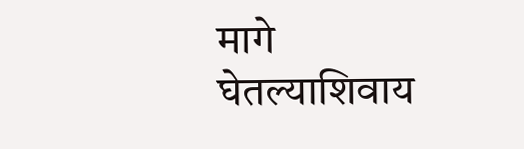मागे घेतल्याशिवाय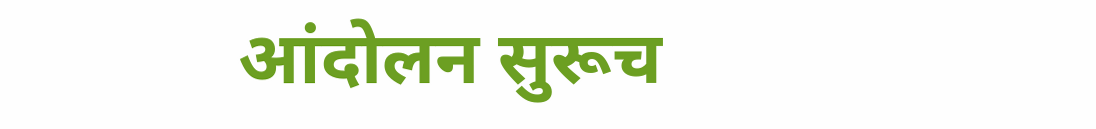आंदोलन सुरूच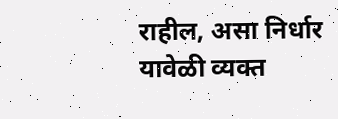राहील, असा निर्धार यावेळी व्यक्त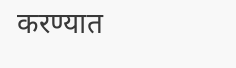करण्यात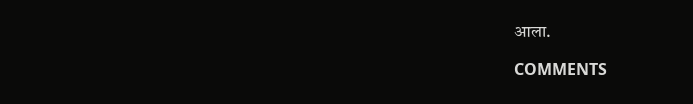आला.

COMMENTS